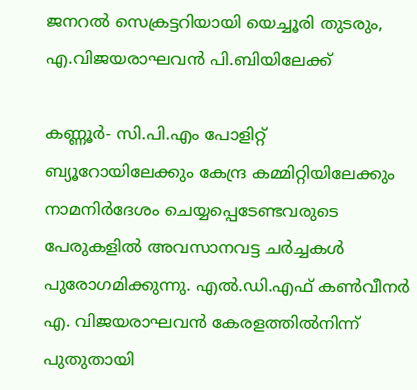ജനറല്‍ സെക്രട്ടറിയായി യെച്ചൂരി തുടരും, എ.വിജയരാഘവന്‍ പി.ബിയിലേക്ക്

കണ്ണൂര്‍- സി.പി.എം പോളിറ്റ് ബ്യൂറോയിലേക്കും കേന്ദ്ര കമ്മിറ്റിയിലേക്കും നാമനിര്‍ദേശം ചെയ്യപ്പെടേണ്ടവരുടെ പേരുകളില്‍ അവസാനവട്ട ചര്‍ച്ചകള്‍ പുരോഗമിക്കുന്നു. എല്‍.ഡി.എഫ് കണ്‍വീനര്‍ എ. വിജയരാഘവന്‍ കേരളത്തില്‍നിന്ന് പുതുതായി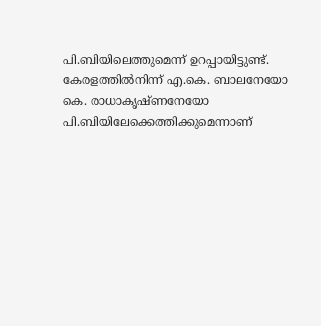പി.ബിയിലെത്തുമെന്ന് ഉറപ്പായിട്ടുണ്ട്. കേരളത്തില്‍നിന്ന് എ.കെ. ബാലനേയോ കെ. രാധാകൃഷ്ണനേയോ പി.ബിയിലേക്കെത്തിക്കുമെന്നാണ്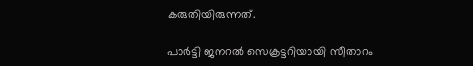കരുതിയിരുന്നത്.

പാര്‍ട്ടി ജനറല്‍ സെക്രട്ടറിയായി സീതാറം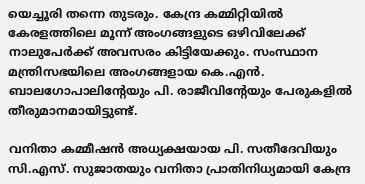യെച്ചൂരി തന്നെ തുടരും. കേന്ദ്ര കമ്മിറ്റിയില്‍ കേരളത്തിലെ മൂന്ന് അംഗങ്ങളുടെ ഒഴിവിലേക്ക് നാലുപേര്‍ക്ക് അവസരം കിട്ടിയേക്കും. സംസ്ഥാന മന്ത്രിസഭയിലെ അംഗങ്ങളായ കെ.എന്‍. ബാലഗോപാലിന്റേയും പി. രാജീവിന്റേയും പേരുകളില്‍ തീരുമാനമായിട്ടുണ്ട്.

വനിതാ കമ്മീഷന്‍ അധ്യക്ഷയായ പി. സതീദേവിയും സി.എസ്. സുജാതയും വനിതാ പ്രാതിനിധ്യമായി കേന്ദ്ര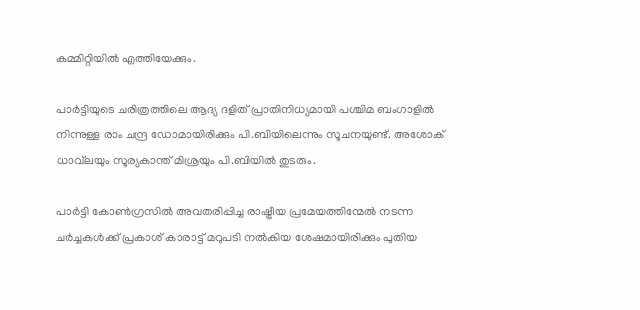കമ്മിറ്റിയില്‍ എത്തിയേക്കും.

പാര്‍ട്ടിയുടെ ചരിത്രത്തിലെ ആദ്യ ദളിത് പ്രാതിനിധ്യമായി പശ്ചിമ ബംഗാളില്‍ നിന്നുള്ള രാം ചന്ദ്ര ഡോമായിരിക്കും പി.ബിയിലെന്നും സൂചനയുണ്ട്. അശോക് ധാവ്‌ലയും സൂര്യകാന്ത് മിശ്രയും പി.ബിയില്‍ തുടരും.

പാര്‍ട്ടി കോണ്‍ഗ്രസില്‍ അവതരിപ്പിച്ച രാഷ്ട്രീയ പ്രമേയത്തിന്മേല്‍ നടന്ന ചര്‍ച്ചകള്‍ക്ക് പ്രകാശ് കാരാട്ട് മറുപടി നല്‍കിയ ശേഷമായിരിക്കും പുതിയ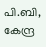പി.ബി, കേന്ദ്ര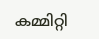കമ്മിറ്റി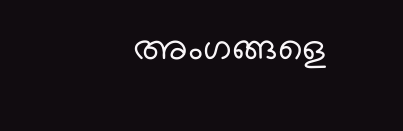അംഗങ്ങളെ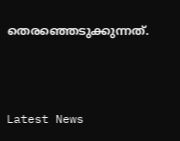തെരഞ്ഞെടുക്കുന്നത്.



Latest News